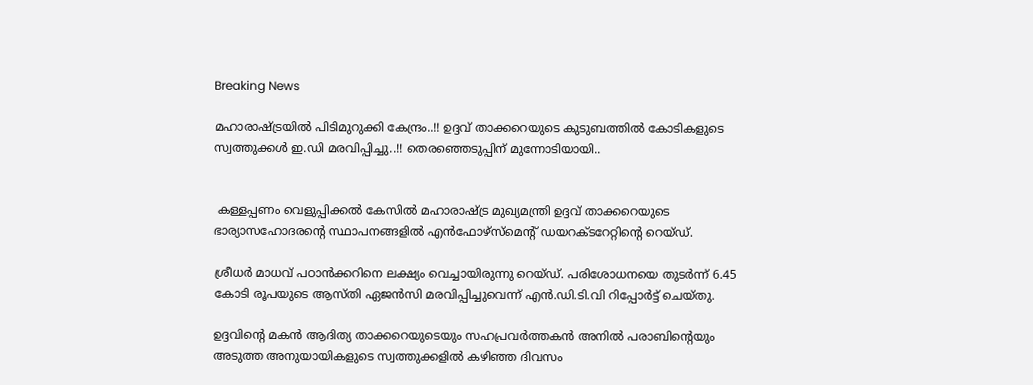Breaking News

മഹാരാഷ്ട്രയിൽ പിടിമുറുക്കി കേന്ദ്രം..!! ഉദ്ദവ് താക്കറെയുടെ കുടുബത്തിൽ കോടികളുടെ സ്വത്തുക്കള്‍ ഇ.ഡി മരവിപ്പിച്ചു..!! തെരഞ്ഞെടുപ്പിന് മുന്നോടിയായി..


 കള്ളപ്പണം വെളുപ്പിക്കല്‍ കേസില്‍ മഹാരാഷ്ട്ര മുഖ്യമന്ത്രി ഉദ്ദവ് താക്കറെയുടെ ഭാര്യാസഹോദരന്‍റെ സ്ഥാപനങ്ങളില്‍ എന്‍ഫോഴ്‌സ്‌മെന്റ് ഡയറക്ടറേറ്റിന്‍റെ റെയ്ഡ്.

ശ്രീധര്‍ മാധവ് പഠാന്‍ക്കറിനെ ലക്ഷ്യം വെച്ചായിരുന്നു റെയ്ഡ്. പരിശോധനയെ തുടര്‍ന്ന് 6.45 കോടി രൂപയുടെ ആസ്തി ഏജന്‍സി മരവിപ്പിച്ചുവെന്ന് എന്‍.ഡി.ടി.വി റിപ്പോര്‍ട്ട് ചെയ്തു.

ഉദ്ദവിന്‍റെ മകന്‍ ആദിത്യ താക്കറെയുടെയും സഹപ്രവര്‍ത്തകന്‍ അനില്‍ പരാബിന്റെയും അടുത്ത അനുയായികളുടെ സ്വത്തുക്കളില്‍ കഴിഞ്ഞ ദിവസം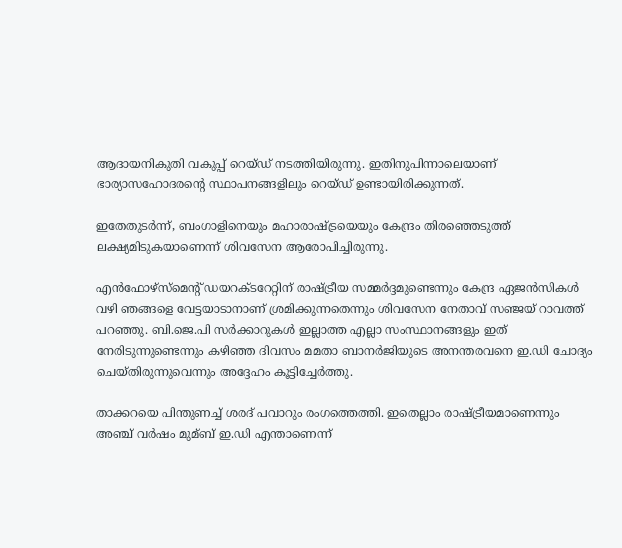ആദായനികുതി വകുപ്പ് റെയ്ഡ് നടത്തിയിരുന്നു. ഇതിനുപിന്നാലെയാണ് ഭാര്യാസഹോദരന്‍റെ സ്ഥാപനങ്ങളിലും റെയ്ഡ് ഉണ്ടായിരിക്കുന്നത്.

ഇതേതുടര്‍ന്ന്, ബംഗാളിനെയും മഹാരാഷ്ട്രയെയും കേന്ദ്രം തിരഞ്ഞെടുത്ത് ലക്ഷ്യമിടുകയാണെന്ന് ശിവസേന ആരോപിച്ചിരുന്നു.

എന്‍ഫോഴ്‌സ്‌മെന്റ് ഡയറക്ടറേറ്റിന് രാഷ്ട്രീയ സമ്മര്‍ദ്ദമുണ്ടെന്നും കേന്ദ്ര ഏജന്‍സികള്‍ വഴി ഞങ്ങളെ വേട്ടയാടാനാണ് ശ്രമിക്കുന്നതെന്നും ശിവസേന നേതാവ് സഞ്ജയ് റാവത്ത് പറഞ്ഞു. ബി.ജെ.പി സര്‍ക്കാറുകള്‍ ഇല്ലാത്ത എല്ലാ സംസ്ഥാനങ്ങളും ഇത് നേരിടുന്നുണ്ടെന്നും കഴിഞ്ഞ ദിവസം മമതാ ബാനര്‍ജിയുടെ അനന്തരവനെ ഇ.ഡി ചോദ്യം ചെയ്തിരുന്നുവെന്നും അദ്ദേഹം കൂട്ടിച്ചേര്‍ത്തു.

താക്കറയെ പിന്തുണച്ച്‌ ശരദ് പവാറും രംഗത്തെത്തി. ഇതെല്ലാം രാഷ്ട്രീയമാണെന്നും അഞ്ച് വര്‍ഷം മുമ്ബ് ഇ.ഡി എന്താണെന്ന്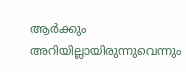ആര്‍ക്കും അറിയില്ലായിരുന്നുവെന്നും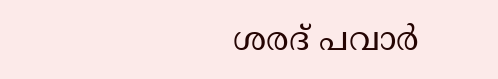ശരദ് പവാര്‍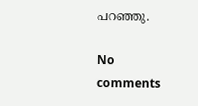പറഞ്ഞു.

No comments